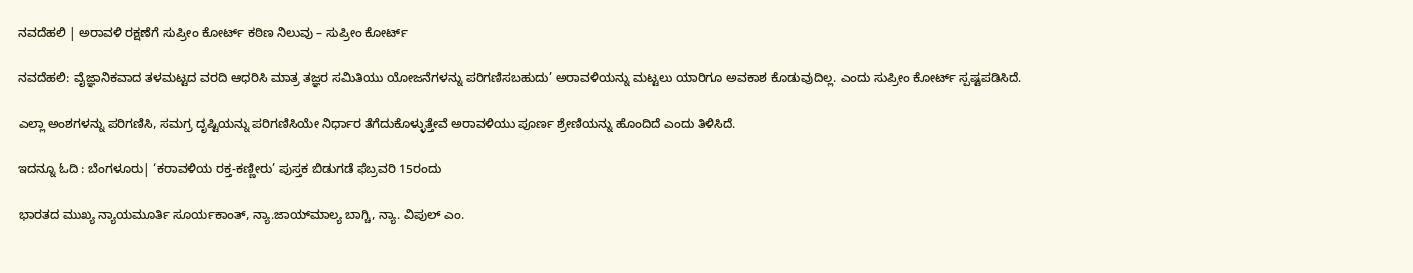ನವದೆಹಲಿ | ಅರಾವಳಿ ರಕ್ಷಣೆಗೆ ಸುಪ್ರೀಂ ಕೋರ್ಟ್ ಕಠಿಣ ನಿಲುವು – ಸುಪ್ರೀಂ ಕೋರ್ಟ್

ನವದೆಹಲಿ: ವೈಜ್ಞಾನಿಕವಾದ ತಳಮಟ್ಟದ ವರದಿ ಆಧರಿಸಿ ಮಾತ್ರ ತಜ್ಞರ ಸಮಿತಿಯು ಯೋಜನೆಗಳನ್ನು ಪರಿಗಣಿಸಬಹುದು’ ಅರಾವಳಿಯನ್ನು ಮಟ್ಟಲು ಯಾರಿಗೂ ಅವಕಾಶ ಕೊಡುವುದಿಲ್ಲ. ಎಂದು ಸುಪ್ರೀಂ ಕೋರ್ಟ್‌ ಸ್ಪಷ್ಟಪಡಿಸಿದೆ.

ಎಲ್ಲಾ ಅಂಶಗಳನ್ನು ಪರಿಗಣಿಸಿ, ಸಮಗ್ರ ದೃಷ್ಟಿಯನ್ನು ಪರಿಗಣಿಸಿಯೇ ನಿರ್ಧಾರ ತೆಗೆದುಕೊಳ್ಳುತ್ತೇವೆ ಅರಾವಳಿಯು ಪೂರ್ಣ ಶ್ರೇಣಿಯನ್ನು ಹೊಂದಿದೆ ಎಂದು ತಿಳಿಸಿದೆ.

ಇದನ್ನೂ ಓದಿ : ಬೆಂಗಳೂರು| ‘ಕರಾವಳಿಯ ರಕ್ತ-ಕಣ್ಣೀರು’ ಪುಸ್ತಕ ಬಿಡುಗಡೆ ಫೆಬ್ರವರಿ 15ರಂದು

ಭಾರತದ ಮುಖ್ಯ ನ್ಯಾಯಮೂರ್ತಿ ಸೂರ್ಯಕಾಂತ್‌, ನ್ಯಾ.ಜಾಯ್‌ಮಾಲ್ಯ ಬಾಗ್ಚಿ, ನ್ಯಾ. ವಿಪುಲ್‌ ಎಂ.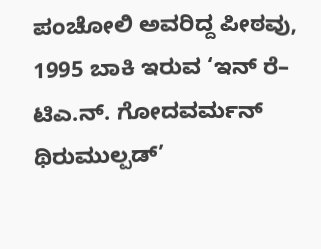ಪಂಚೋಲಿ ಅವರಿದ್ದ ಪೀಠವು, 1995 ಬಾಕಿ ಇರುವ ‘ಇನ್‌ ರೆ– ಟಿಎ.ನ್‌. ಗೋದವರ್ಮನ್‌ ಥಿರುಮುಲ್ಪಡ್‌’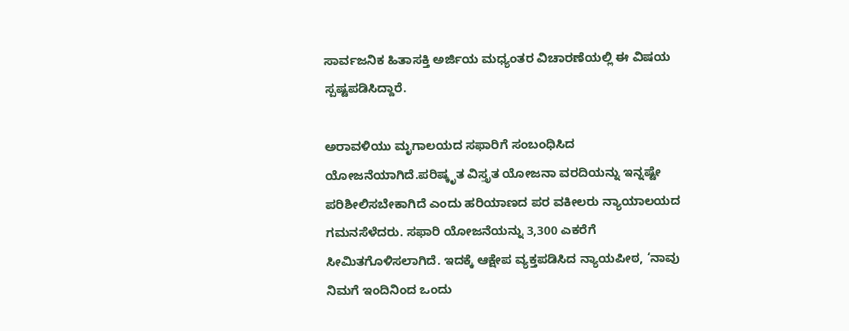ಸಾರ್ವಜನಿಕ ಹಿತಾಸಕ್ತಿ ಅರ್ಜಿಯ ಮಧ್ಯಂತರ ವಿಚಾರಣೆಯಲ್ಲಿ ಈ ವಿಷಯ ಸ್ಪಷ್ಟಪಡಿಸಿದ್ದಾರೆ.

ಅರಾವಳಿಯು ಮೃಗಾಲಯದ ಸಫಾರಿಗೆ ಸಂಬಂಧಿಸಿದ ಯೋಜನೆಯಾಗಿದೆ.ಪರಿಷ್ಕೃತ ವಿಸ್ತೃತ ಯೋಜನಾ ವರದಿಯನ್ನು ಇನ್ನಷ್ಟೇ ಪರಿಶೀಲಿಸಬೇಕಾಗಿದೆ ಎಂದು ಹರಿಯಾಣದ ಪರ ವಕೀಲರು ನ್ಯಾಯಾಲಯದ ಗಮನಸೆಳೆದರು. ಸಫಾರಿ ಯೋಜನೆಯನ್ನು 3,300 ಎಕರೆಗೆ ಸೀಮಿತಗೊಳಿಸಲಾಗಿದೆ. ಇದಕ್ಕೆ ಆಕ್ಷೇಪ ವ್ಯಕ್ತಪಡಿಸಿದ ನ್ಯಾಯಪೀಠ, ‘ನಾವು ನಿಮಗೆ ಇಂದಿನಿಂದ ಒಂದು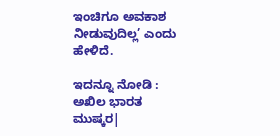ಇಂಚಿಗೂ ಅವಕಾಶ ನೀಡುವುದಿಲ್ಲ’ ಎಂದು ಹೇಳಿದೆ.

ಇದನ್ನೂ ನೋಡಿ : ಅಖಿಲ ಭಾರತ ಮುಷ್ಕರ|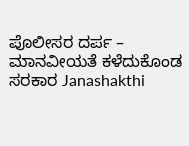ಪೊಲೀಸರ ದರ್ಪ – ಮಾನವೀಯತೆ ಕಳೆದುಕೊಂಡ ಸರಕಾರ Janashakthi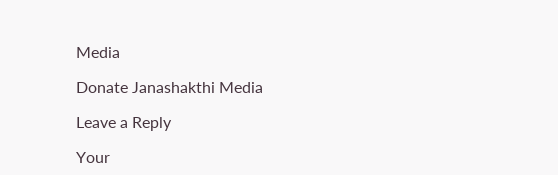Media

Donate Janashakthi Media

Leave a Reply

Your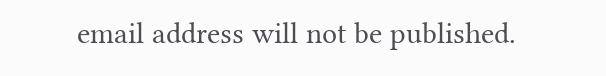email address will not be published.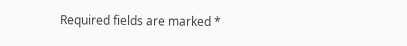Required fields are marked *